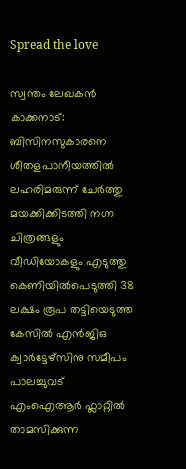Spread the love

സ്വന്തം ലേഖകൻ
കാക്കനാട്: ബിസിനസുകാരനെ ശീതളപാനീയത്തിൽ ലഹരിമരുന്ന് ചേർത്തു മയക്കിക്കിടത്തി നഗ്ന ചിത്രങ്ങളും വീഡിയോകളും എടുത്തു കെണിയിൽപെടുത്തി 38 ലക്ഷം രൂപ തട്ടിയെടുത്ത കേസിൽ എൻജിഒ ക്വാർട്ടേഴ്സിനു സമീപം പാലച്ചുവട് എംഐആർ ഫ്ലാറ്റിൽ താമസിക്കുന്ന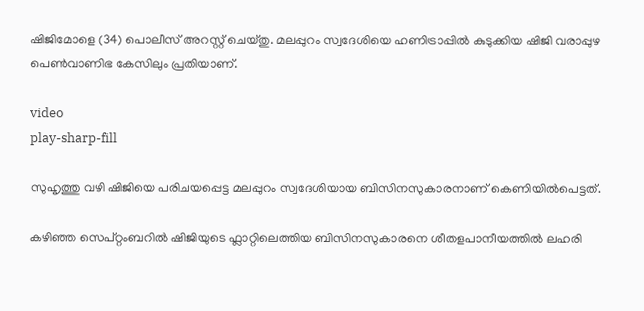ഷിജിമോളെ (34) പൊലീസ് അറസ്റ്റ് ചെയ്തു. മലപ്പുറം സ്വദേശിയെ ഹണിട്രാപ്പിൽ കുടുക്കിയ ഷിജി വരാപ്പുഴ പെൺവാണിഭ കേസിലും പ്രതിയാണ്.

video
play-sharp-fill

സുഹൃത്തു വഴി ഷിജിയെ പരിചയപ്പെട്ട മലപ്പുറം സ്വദേശിയായ ബിസിനസുകാരനാണ് കെണിയിൽപെട്ടത്.

കഴിഞ്ഞ സെപ്റ്റംബറിൽ ഷിജിയുടെ ഫ്ലാറ്റിലെത്തിയ ബിസിനസുകാരനെ ശീതളപാനീയത്തിൽ ലഹരി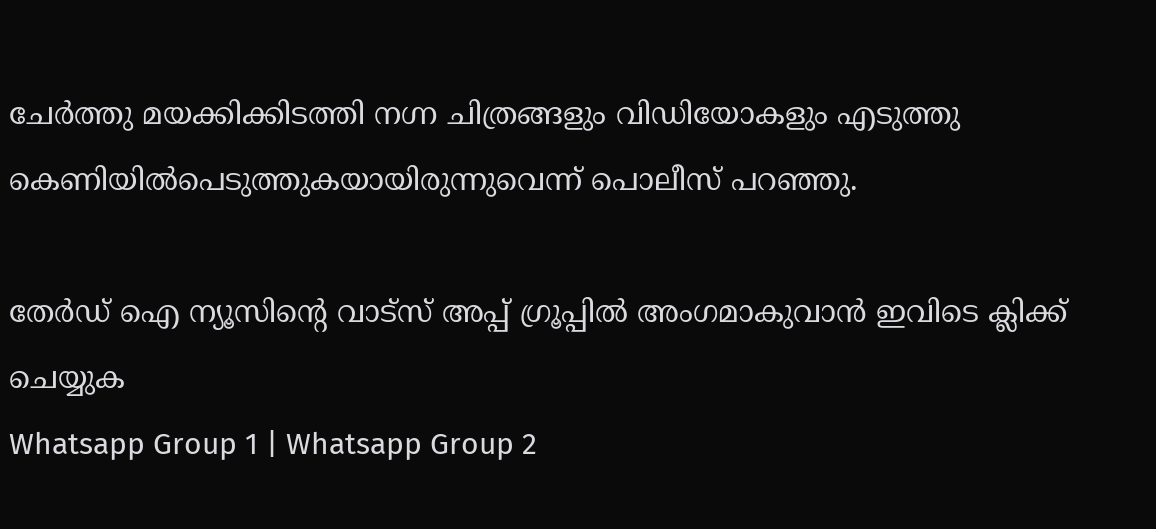ചേർത്തു മയക്കിക്കിടത്തി നഗ്ന ചിത്രങ്ങളും വിഡിയോകളും എടുത്തു കെണിയിൽപെടുത്തുകയായിരുന്നുവെന്ന് പൊലീസ് പറഞ്ഞു.

തേർഡ് ഐ ന്യൂസിന്റെ വാട്സ് അപ്പ് ഗ്രൂപ്പിൽ അംഗമാകുവാൻ ഇവിടെ ക്ലിക്ക് ചെയ്യുക
Whatsapp Group 1 | Whatsapp Group 2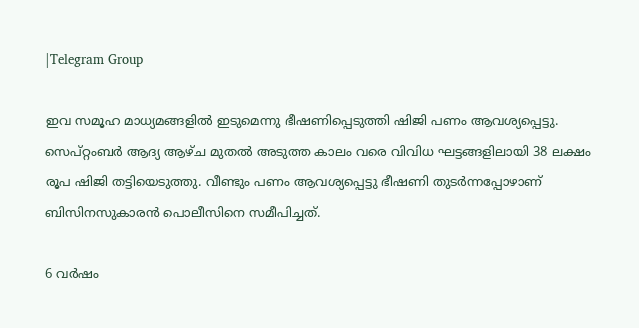|Telegram Group

ഇവ സമൂഹ മാധ്യമങ്ങളിൽ ഇടുമെന്നു ഭീഷണിപ്പെടുത്തി ഷിജി പണം ആവശ്യപ്പെട്ടു. സെപ്റ്റംബർ ആദ്യ ആഴ്ച മുതൽ അടുത്ത കാലം വരെ വിവിധ ഘട്ടങ്ങളിലായി 38 ലക്ഷം രൂപ ഷിജി തട്ടിയെടുത്തു. വീണ്ടും പണം ആവശ്യപ്പെട്ടു ഭീഷണി തുടർന്നപ്പോഴാണ് ബിസിനസുകാരൻ പൊലീസിനെ സമീപിച്ചത്.

6 വർഷം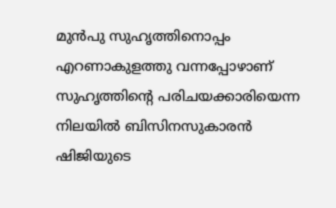മുൻപു സുഹൃത്തിനൊപ്പം എറണാകുളത്തു വന്നപ്പോഴാണ് സുഹൃത്തിന്റെ പരിചയക്കാരിയെന്ന നിലയിൽ ബിസിനസുകാരൻ ഷിജിയുടെ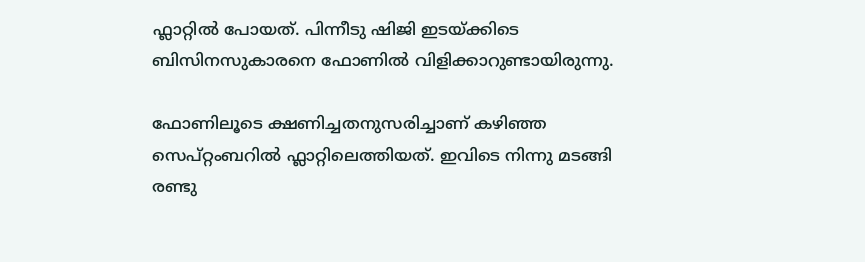ഫ്ലാറ്റിൽ പോയത്. പിന്നീടു ഷിജി ഇടയ്ക്കിടെ ബിസിനസുകാരനെ ഫോണിൽ വിളിക്കാറുണ്ടായിരുന്നു.

ഫോണിലൂടെ ക്ഷണിച്ചതനുസരിച്ചാണ് കഴിഞ്ഞ സെപ്റ്റംബറിൽ ഫ്ലാറ്റിലെത്തിയത്. ഇവിടെ നിന്നു മടങ്ങി രണ്ടു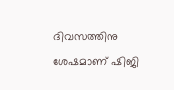ദിവസത്തിനു ശേഷമാണ് ഷിജി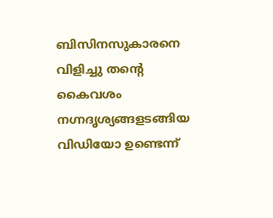ബിസിനസുകാരനെ വിളിച്ചു തന്റെ കൈവശം നഗ്നദൃശ്യങ്ങളടങ്ങിയ വിഡിയോ ഉണ്ടെന്ന്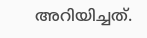അറിയിച്ചത്.